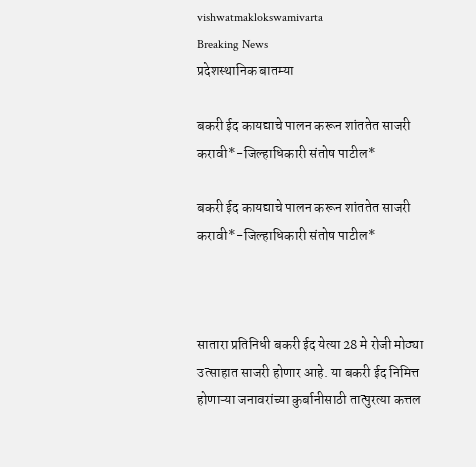vishwatmaklokswamivarta
Breaking News
प्रदेशस्थानिक बातम्या

बकरी ईद कायद्याचे पालन करून शांततेत साजरी करावी*-जिल्हाधिकारी संतोष पाटील*

बकरी ईद कायद्याचे पालन करून शांततेत साजरी करावी*-जिल्हाधिकारी संतोष पाटील*



सातारा प्रतिनिधी बकरी ईद येत्या 28 मे रोजी मोठ्या उत्साहात साजरी होणार आहे. या बकरी ईद निमित्त होणाऱ्या जनावरांच्या कुर्बानीसाठी तात्पुरत्या कत्तल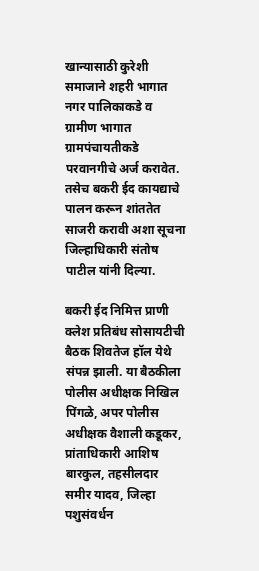खान्यासाठी कुरेशी समाजाने शहरी भागात नगर पालिकाकडे व ग्रामीण भागात ग्रामपंचायतीकडे परवानगीचे अर्ज करावेत. तसेच बकरी ईद कायद्याचे पालन करून शांततेत साजरी करावी अशा सूचना जिल्हाधिकारी संतोष पाटील यांनी दिल्या.

बकरी ईद निमित्त प्राणी क्लेश प्रतिबंध सोसायटीची बैठक शिवतेज हॉल येथे संपन्न झाली. या बैठकीला पोलीस अधीक्षक निखिल पिंगळे, अपर पोलीस अधीक्षक वैशाली कडूकर, प्रांताधिकारी आशिष बारकुल, तहसीलदार समीर यादव, जिल्हा पशुसंवर्धन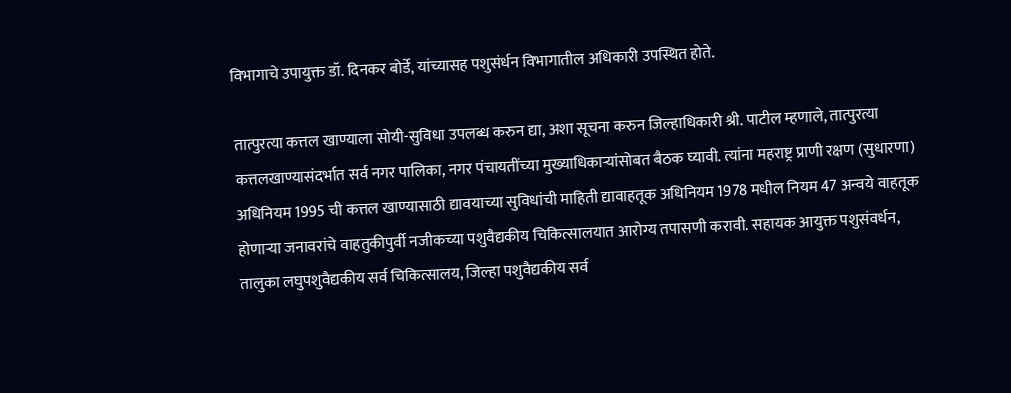विभागाचे उपायुक्त डॉ. दिनकर बोर्डे, यांच्यासह पशुसंर्धन विभागातील अधिकारी उपस्थित होते.

तात्पुरत्या कत्तल खाण्याला सोयी-सुविधा उपलब्ध करुन द्या, अशा सूचना करुन जिल्हाधिकारी श्री. पाटील म्हणाले, तात्पुरत्या कत्तलखाण्यासंदर्भात सर्व नगर पालिका, नगर पंचायतींच्या मुख्याधिकाऱ्यांसोबत बैठक घ्यावी. त्यांना महराष्ट्र प्राणी रक्षण (सुधारणा) अधिनियम 1995 ची कत्तल खाण्यासाठी द्यावयाच्या सुविधांची माहिती द्यावाहतूक अधिनियम 1978 मधील नियम 47 अन्वये वाहतूक होणाऱ्या जनावरांचे वाहतुकीपुर्वी नजीकच्या पशुवैद्यकीय चिकित्सालयात आरोग्य तपासणी करावी. सहायक आयुक्त पशुसंवर्धन, तालुका लघुपशुवैद्यकीय सर्व चिकित्सालय, जिल्हा पशुवैद्यकीय सर्व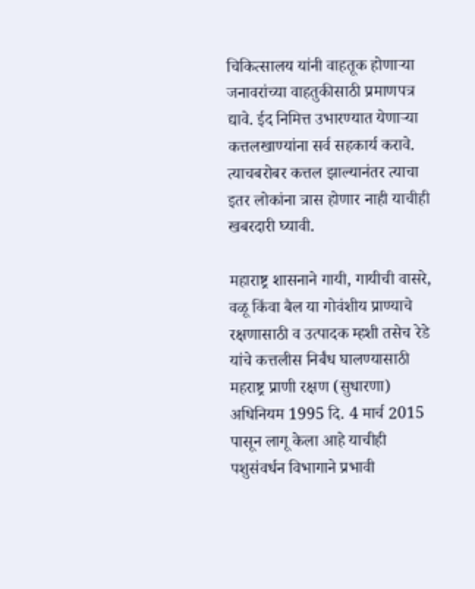चिकित्सालय यांनी वाहतूक होणाऱ्या जनावरांच्या वाहतुकीसाठी प्रमाणपत्र द्यावे. ईद निमित्त उभारण्यात येणाऱ्या कत्तलखाण्यांना सर्व सहकार्य करावे. त्याचबरोबर कत्तल झाल्यानंतर त्याचा इतर लोकांना त्रास होणार नाही याचीही खबरदारी घ्यावी.

महाराष्ट्र शासनाने गायी, गायीची वासरे, वळू किंवा बैल या गोवंशीय प्राण्याचे रक्षणासाठी व उत्पादक म्हशी तसेच रेडे यांचे कत्तलीस निर्बंध घालण्यासाठी महराष्ट्र प्राणी रक्षण (सुधारणा) अधिनियम 1995 दि. 4 मार्च 2015 पासून लागू केला आहे याचीही पशुसंवर्धन विभागाने प्रभावी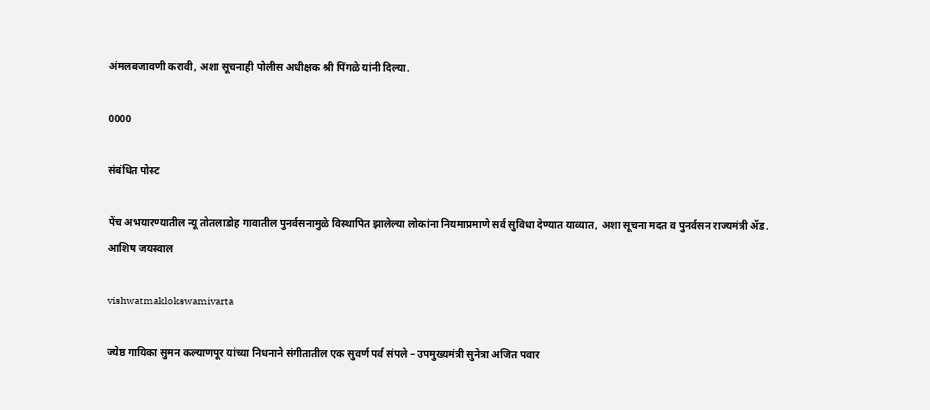अंमलबजावणी करावी, अशा सूचनाही पोलीस अधीक्षक श्री पिंगळे यांनी दिल्या.

0000

संबंधित पोस्ट

पेंच अभयारण्यातील न्यू तोतलाडोह गावातील पुनर्वसनामुळे विस्थापित झालेल्या लोकांना नियमाप्रमाणे सर्व सुविधा देण्यात याव्यात, अशा सूचना मदत व पुनर्वसन राज्यमंत्री ॲड. आशिष जयस्वाल

vishwatmaklokswamivarta

ज्येष्ठ गायिका सुमन कल्याणपूर यांच्या निधनाने संगीतातील एक सुवर्ण पर्व संपले – उपमुख्यमंत्री सुनेत्रा अजित पवार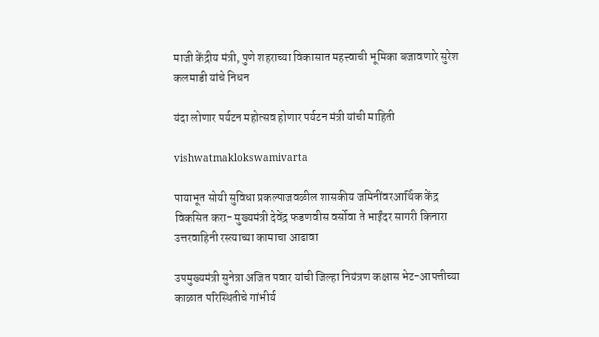माजी केंद्रीय मंत्री, पुणे शहराच्या विकासात महत्त्वाची भूमिका बजावणारे सुरेश कलमाडी यांचे निधन

यंदा लोणार पर्यटन महोत्सव होणार पर्यटन मंत्री यांची माहिती

vishwatmaklokswamivarta

पायाभूत सोयी सुविधा प्रकल्पाजवळील शासकीय जमिनींवरआर्थिक केंद्र विकसित करा- मुख्यमंत्री देवेंद्र फडणवीस वर्सोवा ते भाईंदर सागरी किनारा उत्तरवाहिनी रस्त्याच्या कामाचा आढावा

उपमुख्यमंत्री सुनेत्रा अजित पवार यांची जिल्हा नियंत्रण कक्षास भेट-आपत्तीच्या काळात परिस्थितीचे गांभीर्य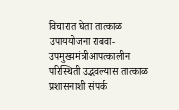विचारात घेता तात्काळ उपाययोजना राबवा- उपमुख्यमंत्रीआपत्कालीन परिस्थिती उद्भवल्यास तात्काळ प्रशासनाशी संपर्क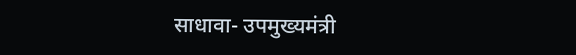साधावा- उपमुख्यमंत्री